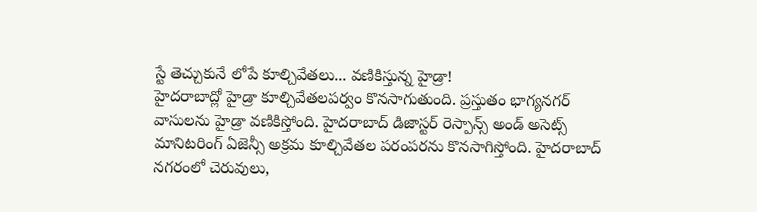స్టే తెచ్చుకునే లోపే కూల్చివేతలు... వణికిస్తున్న హైడ్రా!
హైదరాబాద్లో హైడ్రా కూల్చివేతలపర్వం కొనసాగుతుంది. ప్రస్తుతం భాగ్యనగర్ వాసులను హైడ్రా వణికిస్తోంది. హైదరాబాద్ డిజాస్టర్ రెస్పాన్స్ అండ్ అసెట్స్ మానిటరింగ్ ఏజెన్సీ అక్రమ కూల్చివేతల పరంపరను కొనసాగిస్తోంది. హైదరాబాద్ నగరంలో చెరువులు,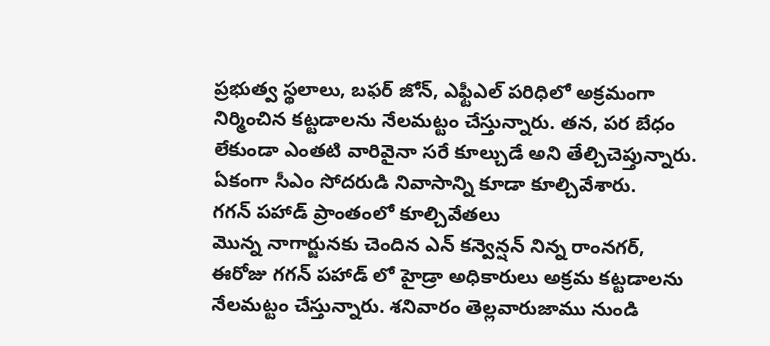ప్రభుత్వ స్థలాలు, బఫర్ జోన్, ఎఫ్టీఎల్ పరిధిలో అక్రమంగా నిర్మించిన కట్టడాలను నేలమట్టం చేస్తున్నారు. తన, పర బేధం లేకుండా ఎంతటి వారివైనా సరే కూల్చుడే అని తేల్చిచెప్తున్నారు. ఏకంగా సీఎం సోదరుడి నివాసాన్ని కూడా కూల్చివేశారు.
గగన్ పహాడ్ ప్రాంతంలో కూల్చివేతలు
మొన్న నాగార్జునకు చెందిన ఎన్ కన్వెన్షన్ నిన్న రాంనగర్, ఈరోజు గగన్ పహాడ్ లో హైడ్రా అధికారులు అక్రమ కట్టడాలను నేలమట్టం చేస్తున్నారు. శనివారం తెల్లవారుజాము నుండి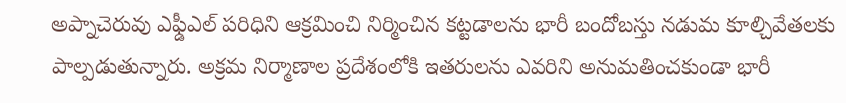అప్నాచెరువు ఎఫ్డీఎల్ పరిధిని ఆక్రమించి నిర్మించిన కట్టడాలను భారీ బందోబస్తు నడుమ కూల్చివేతలకు పాల్పడుతున్నారు. అక్రమ నిర్మాణాల ప్రదేశంలోకి ఇతరులను ఎవరిని అనుమతించకుండా భారీ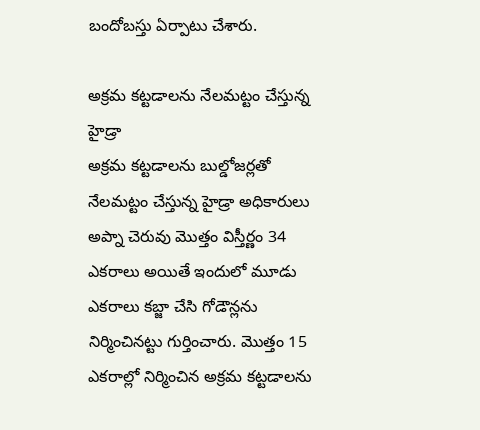బందోబస్తు ఏర్పాటు చేశారు.

అక్రమ కట్టడాలను నేలమట్టం చేస్తున్న హైడ్రా
అక్రమ కట్టడాలను బుల్డోజర్లతో నేలమట్టం చేస్తున్న హైడ్రా అధికారులు అప్నా చెరువు మొత్తం విస్తీర్ణం 34 ఎకరాలు అయితే ఇందులో మూడు ఎకరాలు కబ్జా చేసి గోడౌన్లను నిర్మించినట్టు గుర్తించారు. మొత్తం 15 ఎకరాల్లో నిర్మించిన అక్రమ కట్టడాలను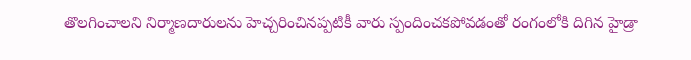తొలగించాలని నిర్మాణదారులను హెచ్చరించినప్పటికీ వారు స్పందించకపోవడంతో రంగంలోకి దిగిన హైడ్రా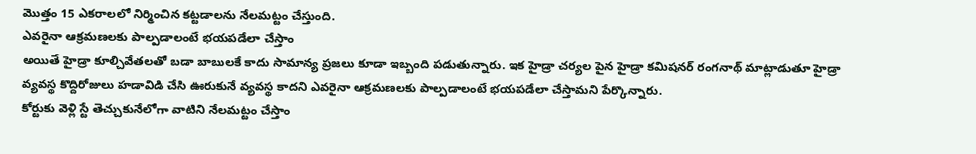మొత్తం 15 ఎకరాలలో నిర్మించిన కట్టడాలను నేలమట్టం చేస్తుంది.
ఎవరైనా ఆక్రమణలకు పాల్పడాలంటే భయపడేలా చేస్తాం
అయితే హైడ్రా కూల్చివేతలతో బడా బాబులకే కాదు సామాన్య ప్రజలు కూడా ఇబ్బంది పడుతున్నారు. ఇక హైడ్రా చర్యల పైన హైడ్రా కమిషనర్ రంగనాథ్ మాట్లాడుతూ హైడ్రా వ్యవస్థ కొద్దిరోజులు హడావిడి చేసి ఊరుకునే వ్యవస్థ కాదని ఎవరైనా ఆక్రమణలకు పాల్పడాలంటే భయపడేలా చేస్తామని పేర్కొన్నారు.
కోర్టుకు వెళ్లి స్టే తెచ్చుకునేలోగా వాటిని నేలమట్టం చేస్తాం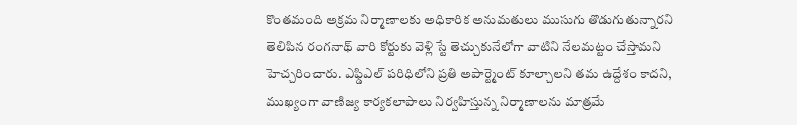కొంతమంది అక్రమ నిర్మాణాలకు అధికారిక అనుమతులు ముసుగు తొడుగుతున్నారని తెలిపిన రంగనాథ్ వారి కోర్టుకు వెళ్లి స్టే తెచ్చుకునేలోగా వాటిని నేలమట్టం చేస్తామని హెచ్చరించారు. ఎఫ్డిఎల్ పరిధిలోని ప్రతి అపార్ట్మెంట్ కూల్చాలని తమ ఉద్దేశం కాదని, ముఖ్యంగా వాణిజ్య కార్యకలాపాలు నిర్వహిస్తున్న నిర్మాణాలను మాత్రమే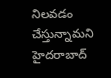నిలవడం చేస్తున్నామని హైదరాబాద్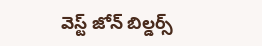వెస్ట్ జోన్ బిల్డర్స్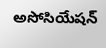అసోసియేషన్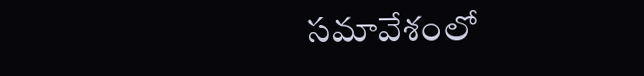సమావేశంలో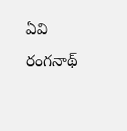ఏవి రంగనాథ్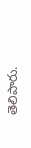తెలిపారు.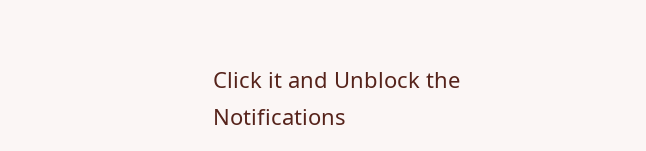Click it and Unblock the Notifications